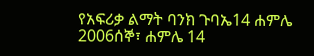የአፍሪቃ ልማት ባንክ ጉባኤ14 ሐምሌ 2006ሰኞ፣ ሐምሌ 14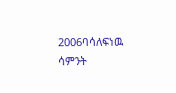2006ባሳለፍነዉ ሳምንት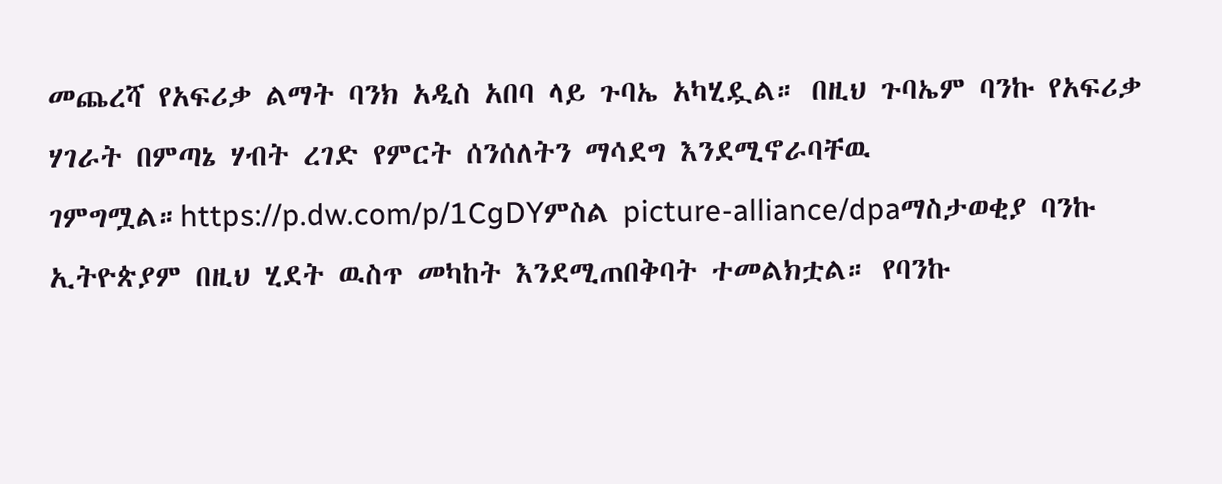መጨረሻ የአፍሪቃ ልማት ባንክ አዲስ አበባ ላይ ጉባኤ አካሂዷል። በዚህ ጉባኤም ባንኩ የአፍሪቃ ሃገራት በምጣኔ ሃብት ረገድ የምርት ሰንሰለትን ማሳደግ እንደሚኖራባቸዉ ገምግሟል።https://p.dw.com/p/1CgDYምስል picture-alliance/dpaማስታወቂያ ባንኩ ኢትዮጵያም በዚህ ሂደት ዉስጥ መካከት እንደሚጠበቅባት ተመልክቷል። የባንኩ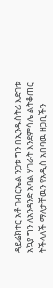ዳይሬክተር አቶ ገብርኤል ንጋቱ ግን በኢንዱስትሪ እድገቱ አኳያ ግን ለአንዳንድ አባል ሃገራት እንደምሳሌ ልትቆጠር ትችላለች ማለታቸዉን የአዲስ አበባዉ ዘጋቢችን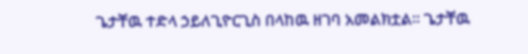ጌታቸዉ ተድላ ኃይለጊዮርጊስ በላከዉ ዘገባ አመልክቷል። ጌታቸዉ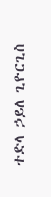ተድላ ኃይለ ጊዮርጊስ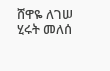ሸዋዬ ለገሠ ሂሩት መለሰ